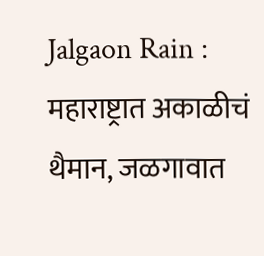Jalgaon Rain : महाराष्ट्रात अकाळीचं थैमान, जळगावात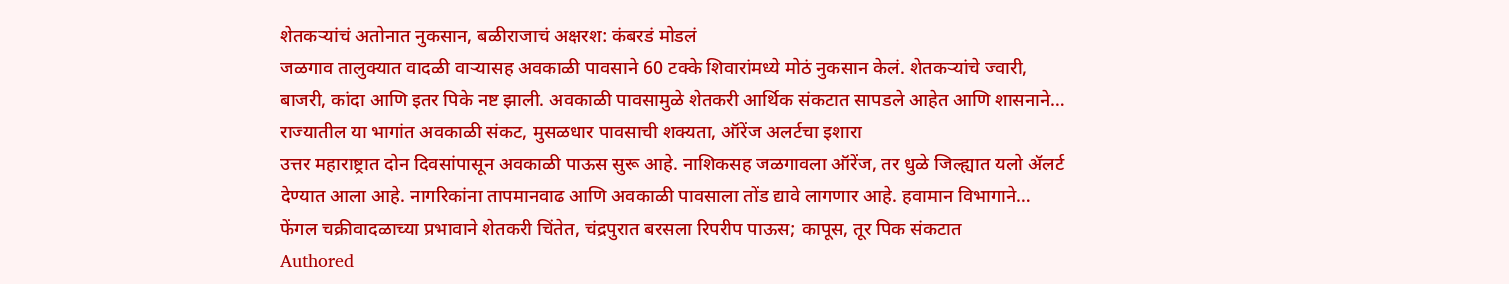शेतकऱ्यांचं अतोनात नुकसान, बळीराजाचं अक्षरश: कंबरडं मोडलं
जळगाव तालुक्यात वादळी वाऱ्यासह अवकाळी पावसाने 60 टक्के शिवारांमध्ये मोठं नुकसान केलं. शेतकऱ्यांचे ज्वारी, बाजरी, कांदा आणि इतर पिके नष्ट झाली. अवकाळी पावसामुळे शेतकरी आर्थिक संकटात सापडले आहेत आणि शासनाने…
राज्यातील या भागांत अवकाळी संकट, मुसळधार पावसाची शक्यता, ऑरेंज अलर्टचा इशारा
उत्तर महाराष्ट्रात दोन दिवसांपासून अवकाळी पाऊस सुरू आहे. नाशिकसह जळगावला ऑरेंज, तर धुळे जिल्ह्यात यलो ॲलर्ट देण्यात आला आहे. नागरिकांना तापमानवाढ आणि अवकाळी पावसाला तोंड द्यावे लागणार आहे. हवामान विभागाने…
फेंगल चक्रीवादळाच्या प्रभावाने शेतकरी चिंतेत, चंद्रपुरात बरसला रिपरीप पाऊस; कापूस, तूर पिक संकटात
Authored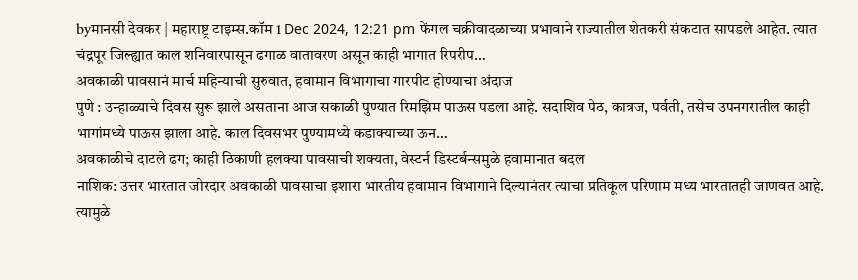byमानसी देवकर | महाराष्ट्र टाइम्स.कॉम 1 Dec 2024, 12:21 pm फेंगल चक्रीवादळाच्या प्रभावाने राज्यातील शेतकरी संकटात सापडले आहेत. त्यात चंद्रपूर जिल्ह्यात काल शनिवारपासून ढगाळ वातावरण असून काही भागात रिपरीप…
अवकाळी पावसानं मार्च महिन्याची सुरुवात, हवामान विभागाचा गारपीट होण्याचा अंदाज
पुणे : उन्हाळ्याचे दिवस सुरू झाले असताना आज सकाळी पुण्यात रिमझिम पाऊस पडला आहे. सदाशिव पेठ, कात्रज, पर्वती, तसेच उपनगरातील काही भागांमध्ये पाऊस झाला आहे. काल दिवसभर पुण्यामध्ये कडाक्याच्या ऊन…
अवकाळीचे दाटले ढग; काही ठिकाणी हलक्या पावसाची शक्यता, वेस्टर्न डिस्टर्बन्समुळे हवामानात बदल
नाशिक: उत्तर भारतात जोरदार अवकाळी पावसाचा इशारा भारतीय हवामान विभागाने दिल्यानंतर त्याचा प्रतिकूल परिणाम मध्य भारतातही जाणवत आहे. त्यामुळे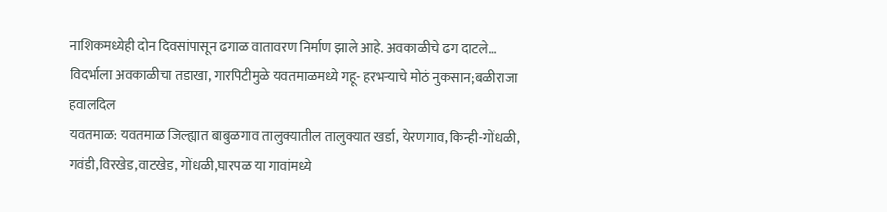नाशिकमध्येही दोन दिवसांपासून ढगाळ वातावरण निर्माण झाले आहे. अवकाळीचे ढग दाटले…
विदर्भाला अवकाळीचा तडाखा, गारपिटीमुळे यवतमाळमध्ये गहू- हरभऱ्याचे मोठं नुकसान;बळीराजा हवालदिल
यवतमाळ: यवतमाळ जिल्ह्यात बाबुळगाव तालुक्यातील तालुक्यात खर्डा, येरणगाव, किन्ही-गोंधळी, गवंडी,विरखेड,वाटखेड, गोंधळी,घारपळ या गावांमध्ये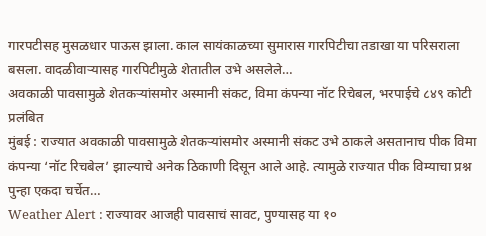गारपटीसह मुसळधार पाऊस झाला. काल सायंकाळच्या सुमारास गारपिटीचा तडाखा या परिसराला बसला. वादळीवाऱ्यासह गारपिटीमुळे शेतातील उभे असलेले…
अवकाळी पावसामुळे शेतकऱ्यांसमोर अस्मानी संकट, विमा कंपन्या नॉट रिचेबल, भरपाईचे ८४९ कोटी प्रलंबित
मुंबई : राज्यात अवकाळी पावसामुळे शेतकऱ्यांसमोर अस्मानी संकट उभे ठाकले असतानाच पीक विमा कंपन्या ‘नॉट रिचबेल’ झाल्याचे अनेक ठिकाणी दिसून आले आहे. त्यामुळे राज्यात पीक विम्याचा प्रश्न पुन्हा एकदा चर्चेत…
Weather Alert : राज्यावर आजही पावसाचं सावट, पुण्यासह या १०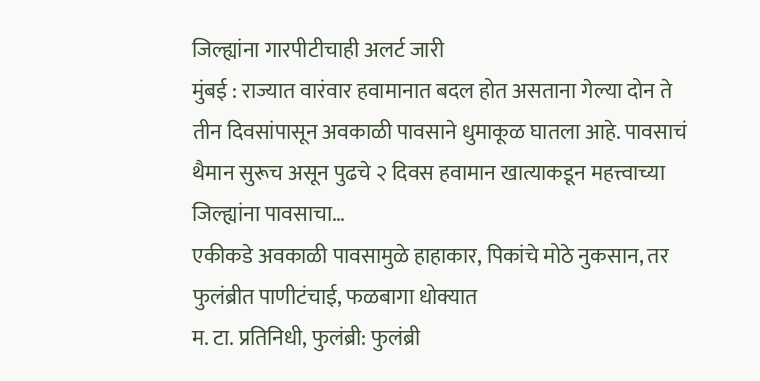जिल्ह्यांना गारपीटीचाही अलर्ट जारी
मुंबई : राज्यात वारंवार हवामानात बदल होत असताना गेल्या दोन ते तीन दिवसांपासून अवकाळी पावसाने धुमाकूळ घातला आहे. पावसाचं थैमान सुरूच असून पुढचे २ दिवस हवामान खात्याकडून महत्त्वाच्या जिल्ह्यांना पावसाचा…
एकीकडे अवकाळी पावसामुळे हाहाकार, पिकांचे मोठे नुकसान, तर फुलंब्रीत पाणीटंचाई, फळबागा धोक्यात
म. टा. प्रतिनिधी, फुलंब्री: फुलंब्री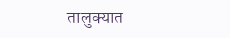तालुक्यात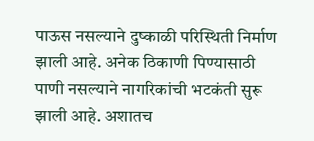पाऊस नसल्याने दुष्काळी परिस्थिती निर्माण झाली आहे. अनेक ठिकाणी पिण्यासाठी पाणी नसल्याने नागरिकांची भटकंती सुरू झाली आहे. अशातच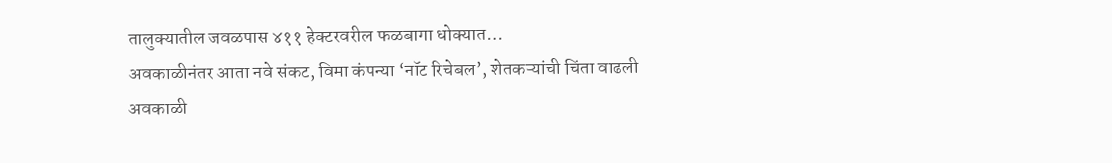तालुक्यातील जवळपास ४११ हेक्टरवरील फळबागा धोक्यात…
अवकाळीनंतर आता नवे संकट, विमा कंपन्या ‘नॉट रिचेबल’, शेतकऱ्यांची चिंता वाढली
अवकाळी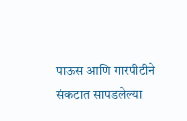पाऊस आणि गारपीटीने संकटात सापडलेल्या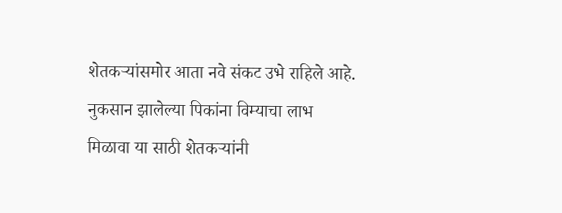शेतकऱ्यांसमोर आता नवे संकट उभे राहिले आहे. नुकसान झालेल्या पिकांना विम्याचा लाभ मिळावा या साठी शेतकऱ्यांनी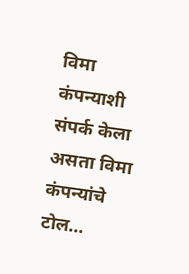विमा कंपन्याशी संपर्क केला असता विमा कंपन्यांचे टोल…